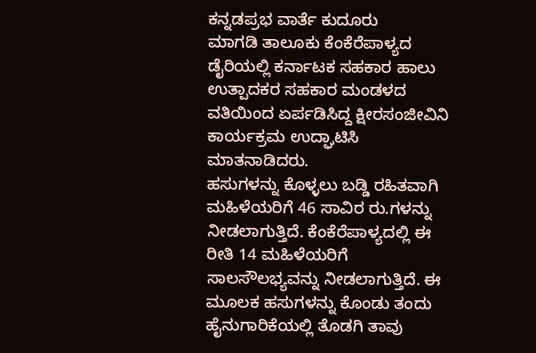ಕನ್ನಡಪ್ರಭ ವಾರ್ತೆ ಕುದೂರು
ಮಾಗಡಿ ತಾಲೂಕು ಕೆಂಕೆರೆಪಾಳ್ಯದ ಡೈರಿಯಲ್ಲಿ ಕರ್ನಾಟಕ ಸಹಕಾರ ಹಾಲು ಉತ್ಪಾದಕರ ಸಹಕಾರ ಮಂಡಳದ ವತಿಯಿಂದ ಏರ್ಪಡಿಸಿದ್ದ ಕ್ಷೀರಸಂಜೀವಿನಿ ಕಾರ್ಯಕ್ರಮ ಉದ್ಘಾಟಿಸಿ ಮಾತನಾಡಿದರು.
ಹಸುಗಳನ್ನು ಕೊಳ್ಳಲು ಬಡ್ಡಿ ರಹಿತವಾಗಿ ಮಹಿಳೆಯರಿಗೆ 46 ಸಾವಿರ ರು.ಗಳನ್ನು ನೀಡಲಾಗುತ್ತಿದೆ. ಕೆಂಕೆರೆಪಾಳ್ಯದಲ್ಲಿ ಈ ರೀತಿ 14 ಮಹಿಳೆಯರಿಗೆ ಸಾಲಸೌಲಭ್ಯವನ್ನು ನೀಡಲಾಗುತ್ತಿದೆ. ಈ ಮೂಲಕ ಹಸುಗಳನ್ನು ಕೊಂಡು ತಂದು ಹೈನುಗಾರಿಕೆಯಲ್ಲಿ ತೊಡಗಿ ತಾವು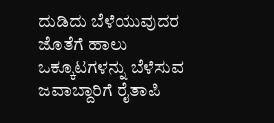ದುಡಿದು ಬೆಳೆಯುವುದರ ಜೊತೆಗೆ ಹಾಲು ಒಕ್ಕೂಟಗಳನ್ನು ಬೆಳೆಸುವ ಜವಾಬ್ದಾರಿಗೆ ರೈತಾಪಿ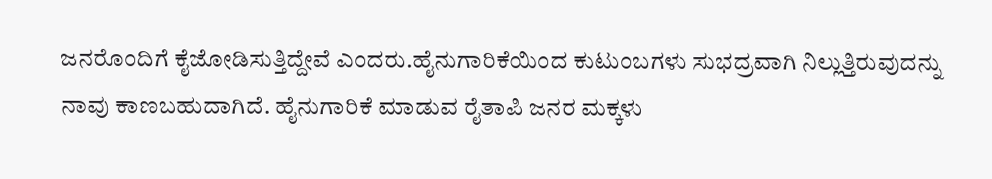ಜನರೊಂದಿಗೆ ಕೈಜೋಡಿಸುತ್ತಿದ್ದೇವೆ ಎಂದರು.ಹೈನುಗಾರಿಕೆಯಿಂದ ಕುಟುಂಬಗಳು ಸುಭದ್ರವಾಗಿ ನಿಲ್ಲುತ್ತಿರುವುದನ್ನು ನಾವು ಕಾಣಬಹುದಾಗಿದೆ. ಹೈನುಗಾರಿಕೆ ಮಾಡುವ ರೈತಾಪಿ ಜನರ ಮಕ್ಕಳು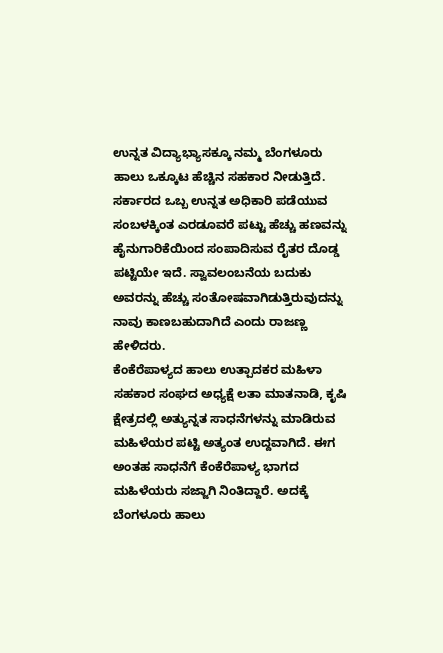ಉನ್ನತ ವಿದ್ಯಾಭ್ಯಾಸಕ್ಕೂ ನಮ್ಮ ಬೆಂಗಳೂರು ಹಾಲು ಒಕ್ಕೂಟ ಹೆಚ್ಚಿನ ಸಹಕಾರ ನೀಡುತ್ತಿದೆ. ಸರ್ಕಾರದ ಒಬ್ಬ ಉನ್ನತ ಅಧಿಕಾರಿ ಪಡೆಯುವ ಸಂಬಳಕ್ಕಿಂತ ಎರಡೂವರೆ ಪಟ್ಟು ಹೆಚ್ಚು ಹಣವನ್ನು ಹೈನುಗಾರಿಕೆಯಿಂದ ಸಂಪಾದಿಸುವ ರೈತರ ದೊಡ್ಡ ಪಟ್ಟಿಯೇ ಇದೆ. ಸ್ವಾವಲಂಬನೆಯ ಬದುಕು ಅವರನ್ನು ಹೆಚ್ಚು ಸಂತೋಷವಾಗಿಡುತ್ತಿರುವುದನ್ನು ನಾವು ಕಾಣಬಹುದಾಗಿದೆ ಎಂದು ರಾಜಣ್ಣ ಹೇಳಿದರು.
ಕೆಂಕೆರೆಪಾಳ್ಯದ ಹಾಲು ಉತ್ಪಾದಕರ ಮಹಿಳಾ ಸಹಕಾರ ಸಂಘದ ಅಧ್ಯಕ್ಷೆ ಲತಾ ಮಾತನಾಡಿ, ಕೃಷಿ ಕ್ಷೇತ್ರದಲ್ಲಿ ಅತ್ಯುನ್ನತ ಸಾಧನೆಗಳನ್ನು ಮಾಡಿರುವ ಮಹಿಳೆಯರ ಪಟ್ಟಿ ಅತ್ಯಂತ ಉದ್ದವಾಗಿದೆ. ಈಗ ಅಂತಹ ಸಾಧನೆಗೆ ಕೆಂಕೆರೆಪಾಳ್ಯ ಭಾಗದ ಮಹಿಳೆಯರು ಸಜ್ಜಾಗಿ ನಿಂತಿದ್ದಾರೆ. ಅದಕ್ಕೆ ಬೆಂಗಳೂರು ಹಾಲು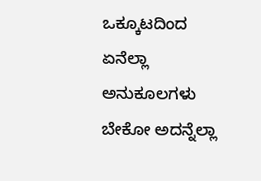ಒಕ್ಕೂಟದಿಂದ ಏನೆಲ್ಲಾ ಅನುಕೂಲಗಳು ಬೇಕೋ ಅದನ್ನೆಲ್ಲಾ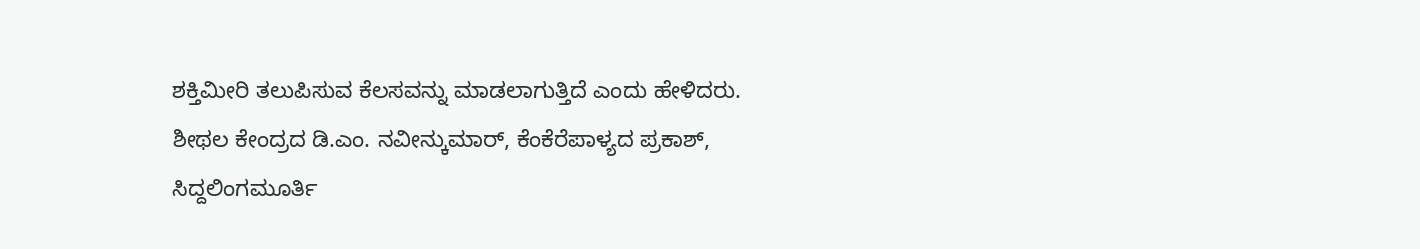ಶಕ್ತಿಮೀರಿ ತಲುಪಿಸುವ ಕೆಲಸವನ್ನು ಮಾಡಲಾಗುತ್ತಿದೆ ಎಂದು ಹೇಳಿದರು.
ಶೀಥಲ ಕೇಂದ್ರದ ಡಿ.ಎಂ. ನವೀನ್ಕುಮಾರ್, ಕೆಂಕೆರೆಪಾಳ್ಯದ ಪ್ರಕಾಶ್, ಸಿದ್ದಲಿಂಗಮೂರ್ತಿ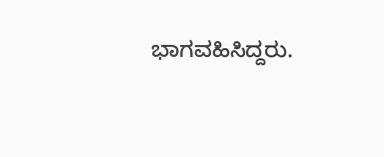ಭಾಗವಹಿಸಿದ್ದರು.